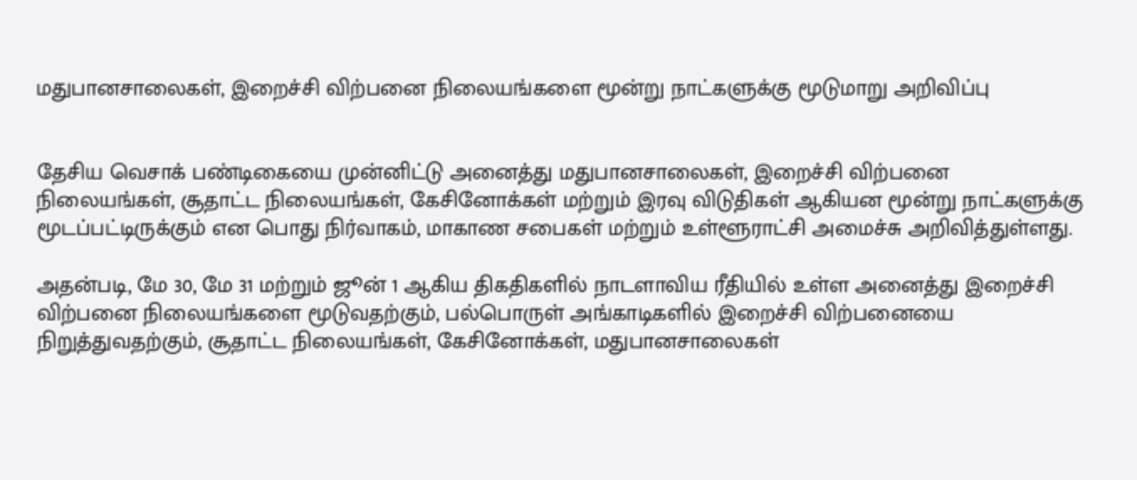மதுபானசாலைகள், இறைச்சி விற்பனை நிலையங்களை மூன்று நாட்களுக்கு மூடுமாறு அறிவிப்பு


தேசிய வெசாக் பண்டிகையை முன்னிட்டு அனைத்து மதுபானசாலைகள், இறைச்சி விற்பனை நிலையங்கள், சூதாட்ட நிலையங்கள், கேசினோக்கள் மற்றும் இரவு விடுதிகள் ஆகியன மூன்று நாட்களுக்கு மூடப்பட்டிருக்கும் என பொது நிர்வாகம், மாகாண சபைகள் மற்றும் உள்ளூராட்சி அமைச்சு அறிவித்துள்ளது.

அதன்படி, மே 30, மே 31 மற்றும் ஜூன் 1 ஆகிய திகதிகளில் நாடளாவிய ரீதியில் உள்ள அனைத்து இறைச்சி விற்பனை நிலையங்களை மூடுவதற்கும், பல்பொருள் அங்காடிகளில் இறைச்சி விற்பனையை நிறுத்துவதற்கும், சூதாட்ட நிலையங்கள், கேசினோக்கள், மதுபானசாலைகள்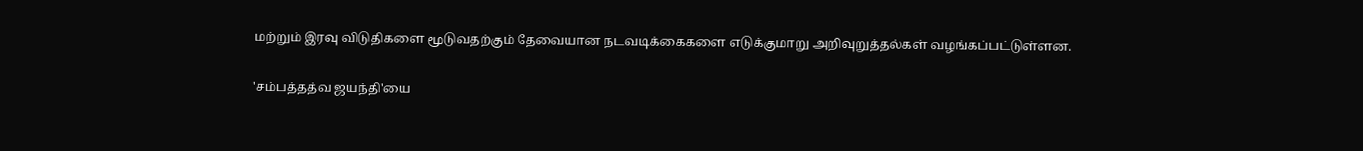மற்றும் இரவு விடுதிகளை மூடுவதற்கும் தேவையான நடவடிக்கைகளை எடுக்குமாறு அறிவுறுத்தல்கள் வழங்கப்பட்டுள்ளன.

'சம்பத்தத்வ ஜயந்தி'யை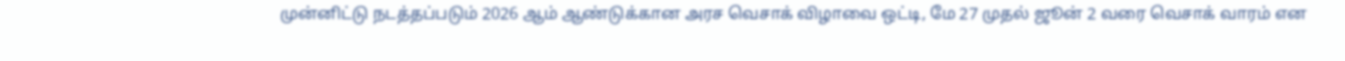முன்னிட்டு நடத்தப்படும் 2026 ஆம் ஆண்டுக்கான அரச வெசாக் விழாவை ஒட்டி, மே 27 முதல் ஜூன் 2 வரை வெசாக் வாரம் என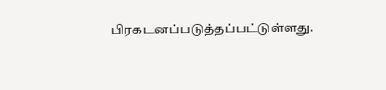பிரகடனப்படுத்தப்பட்டுள்ளது.